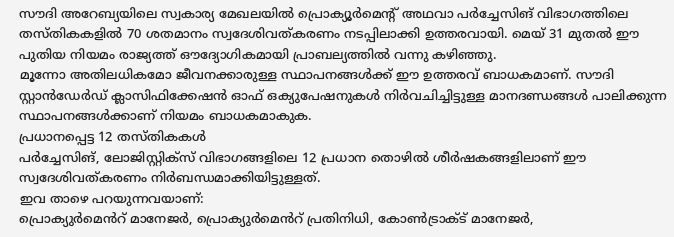സൗദി അറേബ്യയിലെ സ്വകാര്യ മേഖലയിൽ പ്രൊക്യൂർമെന്റ് അഥവാ പർച്ചേസിങ് വിഭാഗത്തിലെ തസ്തികകളിൽ 70 ശതമാനം സ്വദേശിവത്കരണം നടപ്പിലാക്കി ഉത്തരവായി. മെയ് 31 മുതൽ ഈ പുതിയ നിയമം രാജ്യത്ത് ഔദ്യോഗികമായി പ്രാബല്യത്തിൽ വന്നു കഴിഞ്ഞു.
മൂന്നോ അതിലധികമോ ജീവനക്കാരുള്ള സ്ഥാപനങ്ങൾക്ക് ഈ ഉത്തരവ് ബാധകമാണ്. സൗദി സ്റ്റാൻഡേർഡ് ക്ലാസിഫിക്കേഷൻ ഓഫ് ഒക്യുപേഷനുകൾ നിർവചിച്ചിട്ടുള്ള മാനദണ്ഡങ്ങൾ പാലിക്കുന്ന സ്ഥാപനങ്ങൾക്കാണ് നിയമം ബാധകമാകുക.
പ്രധാനപ്പെട്ട 12 തസ്തികകൾ
പർച്ചേസിങ്, ലോജിസ്റ്റിക്സ് വിഭാഗങ്ങളിലെ 12 പ്രധാന തൊഴിൽ ശീർഷകങ്ങളിലാണ് ഈ സ്വദേശിവത്കരണം നിർബന്ധമാക്കിയിട്ടുള്ളത്.
ഇവ താഴെ പറയുന്നവയാണ്:
പ്രൊക്യുർമെൻറ് മാനേജർ, പ്രൊക്യുർമെൻറ് പ്രതിനിധി, കോൺട്രാക്ട് മാനേജർ,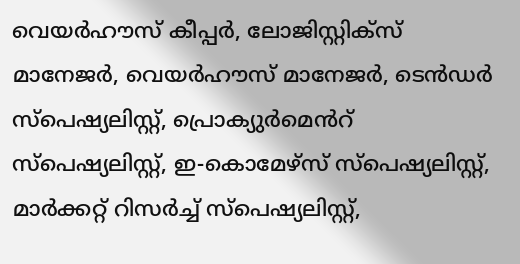വെയർഹൗസ് കീപ്പർ, ലോജിസ്റ്റിക്സ് മാനേജർ, വെയർഹൗസ് മാനേജർ, ടെൻഡർ സ്പെഷ്യലിസ്റ്റ്, പ്രൊക്യുർമെൻറ് സ്പെഷ്യലിസ്റ്റ്, ഇ-കൊമേഴ്സ് സ്പെഷ്യലിസ്റ്റ്, മാർക്കറ്റ് റിസർച്ച് സ്പെഷ്യലിസ്റ്റ്,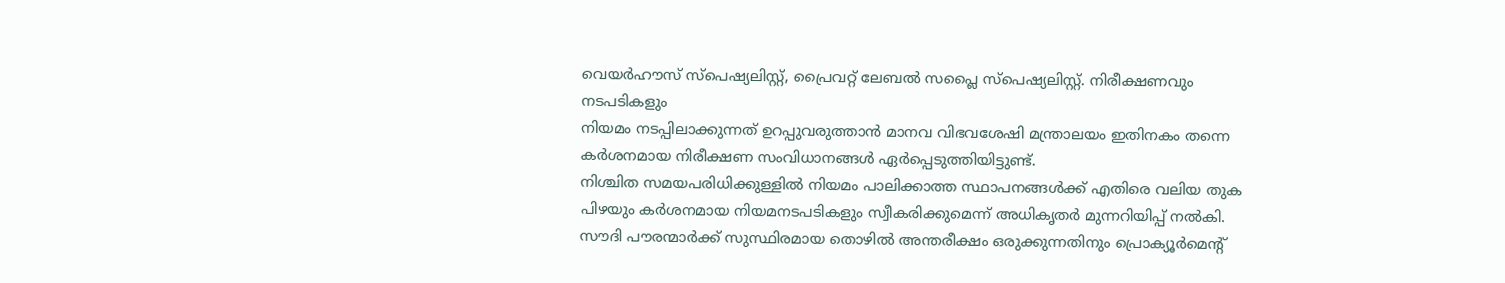വെയർഹൗസ് സ്പെഷ്യലിസ്റ്റ്, പ്രൈവറ്റ് ലേബൽ സപ്ലൈ സ്പെഷ്യലിസ്റ്റ്. നിരീക്ഷണവും നടപടികളും
നിയമം നടപ്പിലാക്കുന്നത് ഉറപ്പുവരുത്താൻ മാനവ വിഭവശേഷി മന്ത്രാലയം ഇതിനകം തന്നെ കർശനമായ നിരീക്ഷണ സംവിധാനങ്ങൾ ഏർപ്പെടുത്തിയിട്ടുണ്ട്.
നിശ്ചിത സമയപരിധിക്കുള്ളിൽ നിയമം പാലിക്കാത്ത സ്ഥാപനങ്ങൾക്ക് എതിരെ വലിയ തുക പിഴയും കർശനമായ നിയമനടപടികളും സ്വീകരിക്കുമെന്ന് അധികൃതർ മുന്നറിയിപ്പ് നൽകി. സൗദി പൗരന്മാർക്ക് സുസ്ഥിരമായ തൊഴിൽ അന്തരീക്ഷം ഒരുക്കുന്നതിനും പ്രൊക്യൂർമെന്റ്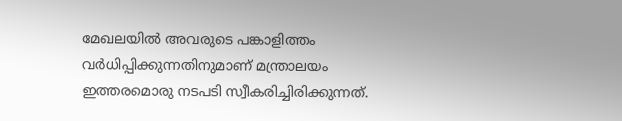മേഖലയിൽ അവരുടെ പങ്കാളിത്തം വർധിപ്പിക്കുന്നതിനുമാണ് മന്ത്രാലയം ഇത്തരമൊരു നടപടി സ്വീകരിച്ചിരിക്കുന്നത്.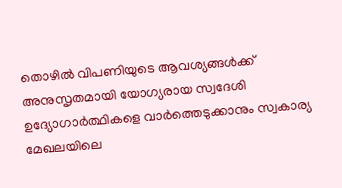തൊഴിൽ വിപണിയുടെ ആവശ്യങ്ങൾക്ക് അനുസൃതമായി യോഗ്യരായ സ്വദേശി ഉദ്യോഗാർത്ഥികളെ വാർത്തെടുക്കാനും സ്വകാര്യ മേഖലയിലെ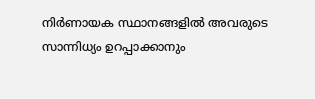നിർണായക സ്ഥാനങ്ങളിൽ അവരുടെ സാന്നിധ്യം ഉറപ്പാക്കാനും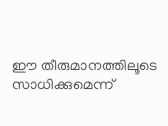ഈ തീരുമാനത്തിലൂടെ സാധിക്കുമെന്ന്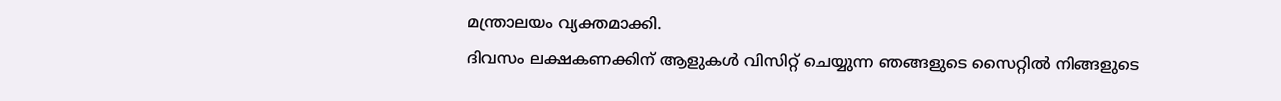മന്ത്രാലയം വ്യക്തമാക്കി.
ദിവസം ലക്ഷകണക്കിന് ആളുകൾ വിസിറ്റ് ചെയ്യുന്ന ഞങ്ങളുടെ സൈറ്റിൽ നിങ്ങളുടെ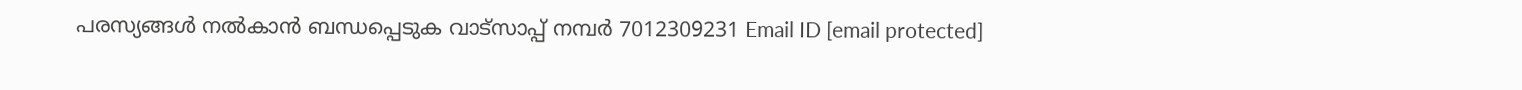പരസ്യങ്ങൾ നൽകാൻ ബന്ധപ്പെടുക വാട്സാപ്പ് നമ്പർ 7012309231 Email ID [email protected]